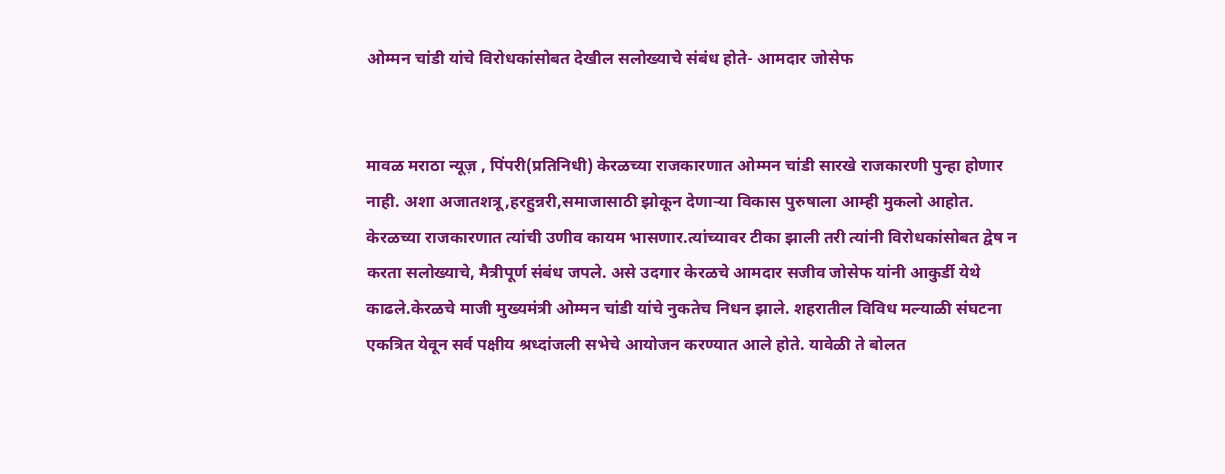ओम्मन चांडी यांचे विरोधकांसोबत देखील सलोख्याचे संबंध होते- आमदार जोसेफ


मावळ मराठा न्यूज़ , पिंपरी(प्रतिनिधी) केरळच्या राजकारणात ओम्मन चांडी सारखे राजकारणी पुन्हा होणार नाही. अशा अजातशत्रू,हरहुन्नरी,समाजासाठी झोकून देणाऱ्या विकास पुरुषाला आम्ही मुकलो आहोत. केरळच्या राजकारणात त्यांची उणीव कायम भासणार.त्यांच्यावर टीका झाली तरी त्यांनी विरोधकांसोबत द्वेष न करता सलोख्याचे, मैत्रीपूर्ण संबंध जपले. असे उदगार केरळचे आमदार सजीव जोसेफ यांनी आकुर्डी येथे काढले.केरळचे माजी मुख्यमंत्री ओम्मन चांडी यांचे नुकतेच निधन झाले. शहरातील विविध मल्याळी संघटना एकत्रित येवून सर्व पक्षीय श्रध्दांजली सभेचे आयोजन करण्यात आले होते. यावेळी ते बोलत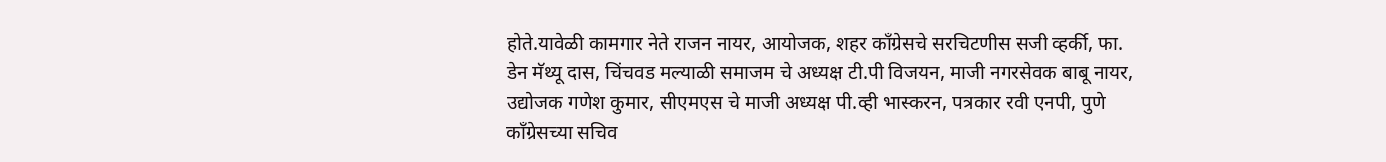होते.यावेळी कामगार नेते राजन नायर, आयोजक, शहर कॉंग्रेसचे सरचिटणीस सजी व्हर्की, फा. डेन मॅथ्यू दास, चिंचवड मल्याळी समाजम चे अध्यक्ष टी.पी विजयन, माजी नगरसेवक बाबू नायर, उद्योजक गणेश कुमार, सीएमएस चे माजी अध्यक्ष पी.व्ही भास्करन, पत्रकार रवी एनपी, पुणे कॉंग्रेसच्या सचिव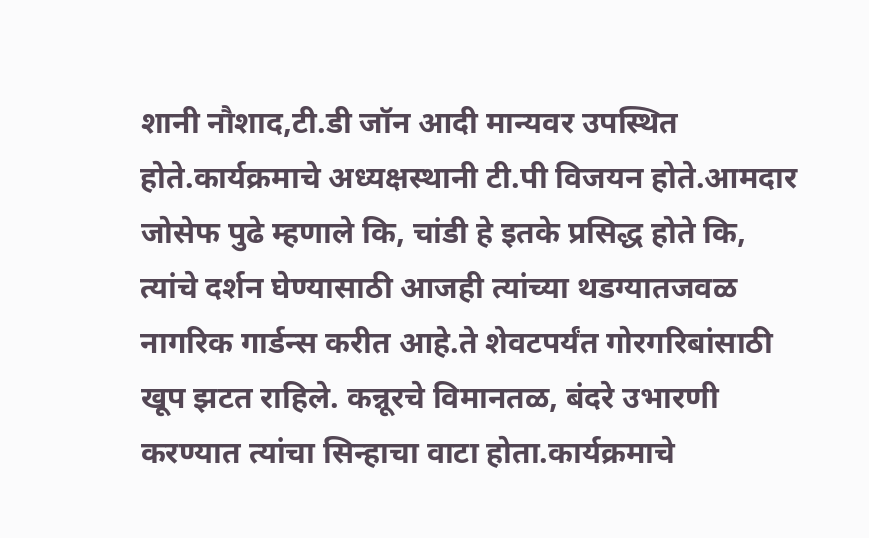शानी नौशाद,टी.डी जॉन आदी मान्यवर उपस्थित होते.कार्यक्रमाचे अध्यक्षस्थानी टी.पी विजयन होते.आमदार जोसेफ पुढे म्हणाले कि, चांडी हे इतके प्रसिद्ध होते कि, त्यांचे दर्शन घेण्यासाठी आजही त्यांच्या थडग्यातजवळ नागरिक गार्डन्स करीत आहे.ते शेवटपर्यंत गोरगरिबांसाठी खूप झटत राहिले. कन्नूरचे विमानतळ, बंदरे उभारणी करण्यात त्यांचा सिन्हाचा वाटा होता.कार्यक्रमाचे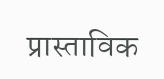प्रास्ताविक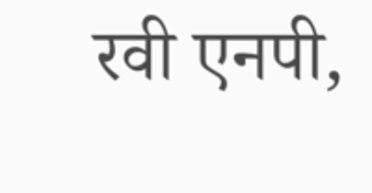रवी एनपी,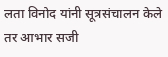लता विनोद यांनी सूत्रसंचालन केले तर आभार सजी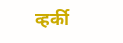व्हर्की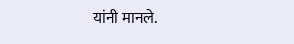यांनी मानले.